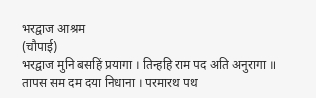भरद्वाज आश्रम
(चौपाई)
भरद्वाज मुनि बसहिं प्रयागा । तिन्हहि राम पद अति अनुरागा ॥
तापस सम दम दया निधाना । परमारथ पथ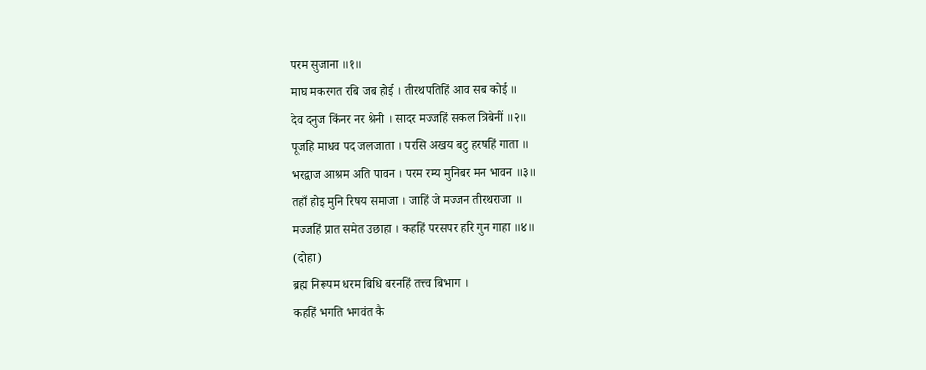परम सुजाना ॥१॥
माघ मकरगत रबि जब होई । तीरथपतिहिं आव सब कोई ॥
देव दनुज किंनर नर श्रेनी । सादर मज्जहिं सकल त्रिबेनीं ॥२॥
पूजहि माधव पद जलजाता । परसि अखय बटु हरषहिं गाता ॥
भरद्वाज आश्रम अति पावन । परम रम्य मुनिबर मन भावन ॥३॥
तहाँ होइ मुनि रिषय समाजा । जाहिं जे मज्जन तीरथराजा ॥
मज्जहिं प्रात समेत उछाहा । कहहिं परसपर हरि गुन गाहा ॥४॥
(दोहा)
ब्रह्म निरूपम धरम बिधि बरनहिं तत्त्व बिभाग ।
कहहिं भगति भगवंत कै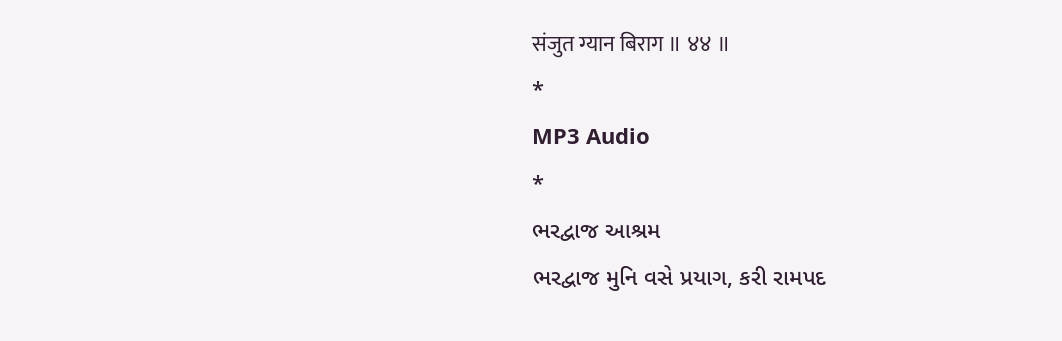संजुत ग्यान बिराग ॥ ४४ ॥
*
MP3 Audio
*
ભરદ્વાજ આશ્રમ
ભરદ્વાજ મુનિ વસે પ્રયાગ, કરી રામપદ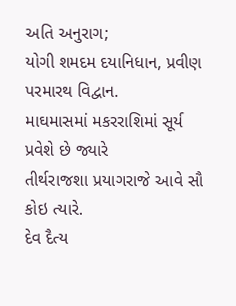અતિ અનુરાગ;
યોગી શમદમ દયાનિધાન, પ્રવીણ પરમારથ વિદ્વાન.
માઘમાસમાં મકરરાશિમાં સૂર્ય પ્રવેશે છે જ્યારે
તીર્થરાજશા પ્રયાગરાજે આવે સૌ કોઇ ત્યારે.
દેવ દૈત્ય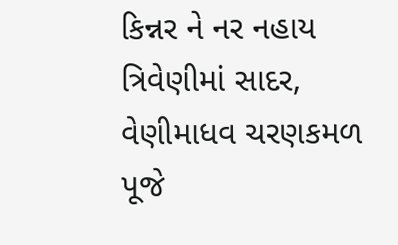કિન્નર ને નર નહાય ત્રિવેણીમાં સાદર,
વેણીમાધવ ચરણકમળ પૂજે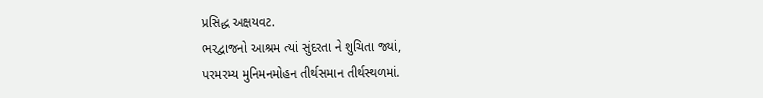પ્રસિદ્ધ અક્ષયવટ.
ભરદ્વાજનો આશ્રમ ત્યાં સુંદરતા ને શુચિતા જ્યાં,
પરમરમ્ય મુનિમનમોહન તીર્થસમાન તીર્થસ્થળમાં.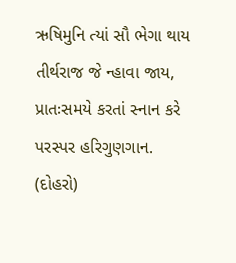ઋષિમુનિ ત્યાં સૌ ભેગા થાય તીર્થરાજ જે ન્હાવા જાય,
પ્રાતઃસમયે કરતાં સ્નાન કરે પરસ્પર હરિગુણગાન.
(દોહરો)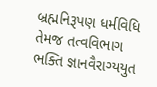બ્રહ્મનિરૂપણ ધર્મવિધિ તેમજ તત્વવિભાગ
ભક્તિ જ્ઞાનવૈરાગ્યયુત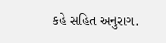કહે સહિત અનુરાગ.